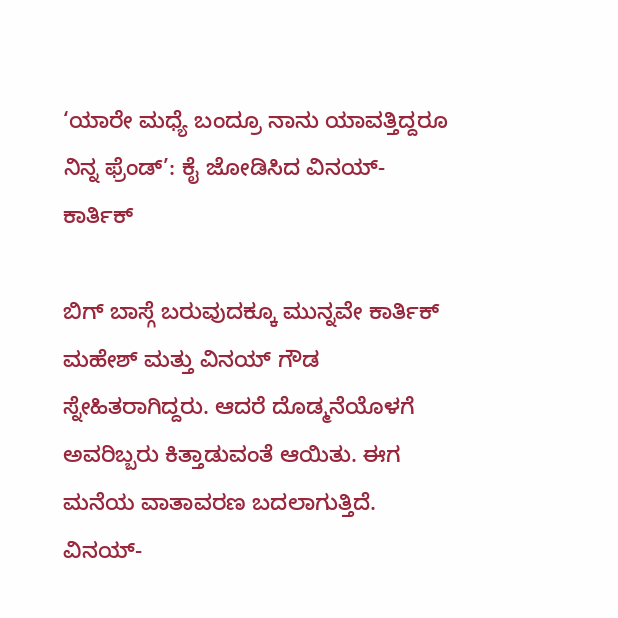‘ಯಾರೇ ಮಧ್ಯೆ ಬಂದ್ರೂ ನಾನು ಯಾವತ್ತಿದ್ದರೂ ನಿನ್ನ ಫ್ರೆಂಡ್’: ಕೈ ಜೋಡಿಸಿದ ವಿನಯ್-ಕಾರ್ತಿಕ್

ಬಿಗ್ ಬಾಸ್ಗೆ ಬರುವುದಕ್ಕೂ ಮುನ್ನವೇ ಕಾರ್ತಿಕ್ ಮಹೇಶ್ ಮತ್ತು ವಿನಯ್ ಗೌಡ ಸ್ನೇಹಿತರಾಗಿದ್ದರು. ಆದರೆ ದೊಡ್ಮನೆಯೊಳಗೆ ಅವರಿಬ್ಬರು ಕಿತ್ತಾಡುವಂತೆ ಆಯಿತು. ಈಗ ಮನೆಯ ವಾತಾವರಣ ಬದಲಾಗುತ್ತಿದೆ. ವಿನಯ್-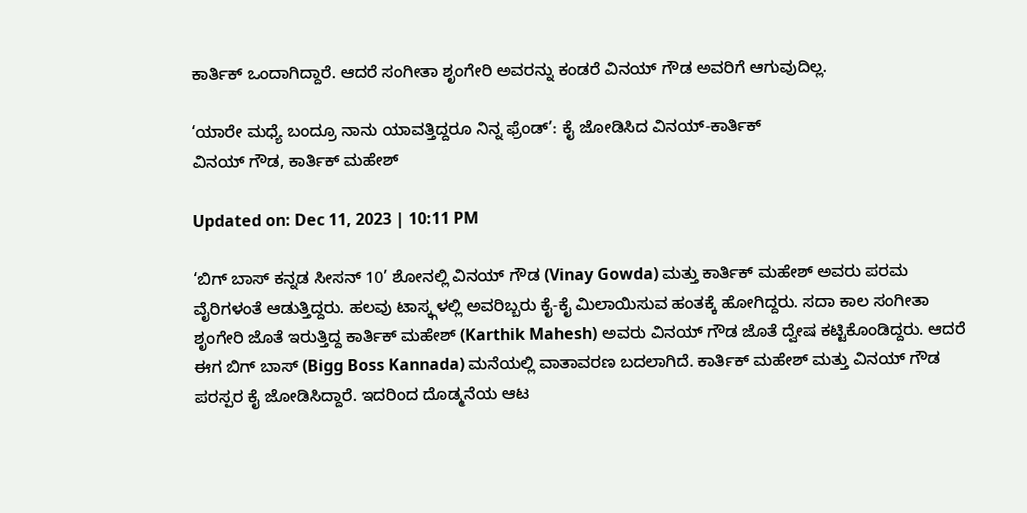ಕಾರ್ತಿಕ್ ಒಂದಾಗಿದ್ದಾರೆ. ಆದರೆ ಸಂಗೀತಾ ಶೃಂಗೇರಿ ಅವರನ್ನು ಕಂಡರೆ ವಿನಯ್ ಗೌಡ ಅವರಿಗೆ ಆಗುವುದಿಲ್ಲ.

‘ಯಾರೇ ಮಧ್ಯೆ ಬಂದ್ರೂ ನಾನು ಯಾವತ್ತಿದ್ದರೂ ನಿನ್ನ ಫ್ರೆಂಡ್’: ಕೈ ಜೋಡಿಸಿದ ವಿನಯ್-ಕಾರ್ತಿಕ್
ವಿನಯ್ ಗೌಡ, ಕಾರ್ತಿಕ್ ಮಹೇಶ್

Updated on: Dec 11, 2023 | 10:11 PM

‘ಬಿಗ್ ಬಾಸ್ ಕನ್ನಡ ಸೀಸನ್ 10’ ಶೋನಲ್ಲಿ ವಿನಯ್ ಗೌಡ (Vinay Gowda) ಮತ್ತು ಕಾರ್ತಿಕ್ ಮಹೇಶ್ ಅವರು ಪರಮ ವೈರಿಗಳಂತೆ ಆಡುತ್ತಿದ್ದರು. ಹಲವು ಟಾಸ್ಕ್ಗಳಲ್ಲಿ ಅವರಿಬ್ಬರು ಕೈ-ಕೈ ಮಿಲಾಯಿಸುವ ಹಂತಕ್ಕೆ ಹೋಗಿದ್ದರು. ಸದಾ ಕಾಲ ಸಂಗೀತಾ ಶೃಂಗೇರಿ ಜೊತೆ ಇರುತ್ತಿದ್ದ ಕಾರ್ತಿಕ್ ಮಹೇಶ್ (Karthik Mahesh) ಅವರು ವಿನಯ್ ಗೌಡ ಜೊತೆ ದ್ವೇಷ ಕಟ್ಟಿಕೊಂಡಿದ್ದರು. ಆದರೆ ಈಗ ಬಿಗ್ ಬಾಸ್ (Bigg Boss Kannada) ಮನೆಯಲ್ಲಿ ವಾತಾವರಣ ಬದಲಾಗಿದೆ. ಕಾರ್ತಿಕ್ ಮಹೇಶ್ ಮತ್ತು ವಿನಯ್ ಗೌಡ ಪರಸ್ಪರ ಕೈ ಜೋಡಿಸಿದ್ದಾರೆ. ಇದರಿಂದ ದೊಡ್ಮನೆಯ ಆಟ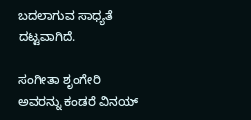ಬದಲಾಗುವ ಸಾಧ್ಯತೆ ದಟ್ಟವಾಗಿದೆ.

ಸಂಗೀತಾ ಶೃಂಗೇರಿ ಅವರನ್ನು ಕಂಡರೆ ವಿನಯ್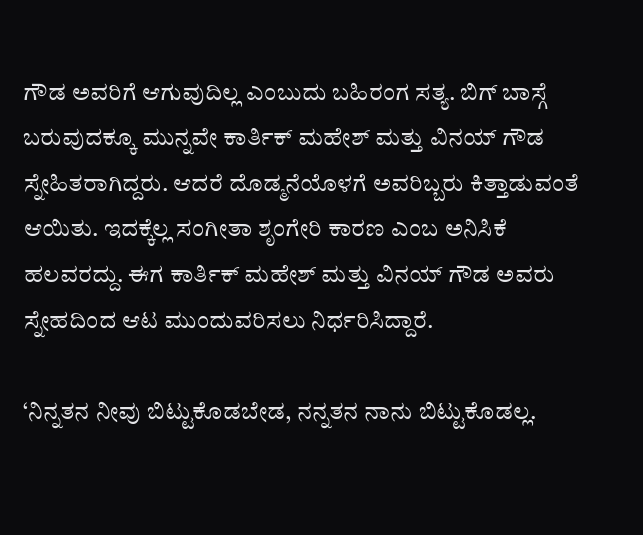ಗೌಡ ಅವರಿಗೆ ಆಗುವುದಿಲ್ಲ ಎಂಬುದು ಬಹಿರಂಗ ಸತ್ಯ. ಬಿಗ್ ಬಾಸ್ಗೆ ಬರುವುದಕ್ಕೂ ಮುನ್ನವೇ ಕಾರ್ತಿಕ್ ಮಹೇಶ್ ಮತ್ತು ವಿನಯ್ ಗೌಡ ಸ್ನೇಹಿತರಾಗಿದ್ದರು. ಆದರೆ ದೊಡ್ಮನೆಯೊಳಗೆ ಅವರಿಬ್ಬರು ಕಿತ್ತಾಡುವಂತೆ ಆಯಿತು. ಇದಕ್ಕೆಲ್ಲ ಸಂಗೀತಾ ಶೃಂಗೇರಿ ಕಾರಣ ಎಂಬ ಅನಿಸಿಕೆ ಹಲವರದ್ದು. ಈಗ ಕಾರ್ತಿಕ್ ಮಹೇಶ್ ಮತ್ತು ವಿನಯ್ ಗೌಡ ಅವರು ಸ್ನೇಹದಿಂದ ಆಟ ಮುಂದುವರಿಸಲು ನಿರ್ಧರಿಸಿದ್ದಾರೆ.

‘ನಿನ್ನತನ ನೀವು ಬಿಟ್ಟುಕೊಡಬೇಡ, ನನ್ನತನ ನಾನು ಬಿಟ್ಟುಕೊಡಲ್ಲ.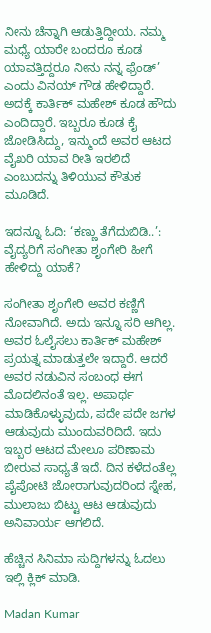ನೀನು ಚೆನ್ನಾಗಿ ಆಡುತ್ತಿದ್ದೀಯ. ನಮ್ಮ ಮಧ್ಯೆ ಯಾರೇ ಬಂದರೂ ಕೂಡ ಯಾವತ್ತಿದ್ದರೂ ನೀನು ನನ್ನ ಫ್ರೆಂಡ್’ ಎಂದು ವಿನಯ್ ಗೌಡ ಹೇಳಿದ್ದಾರೆ. ಅದಕ್ಕೆ ಕಾರ್ತಿಕ್ ಮಹೇಶ್ ಕೂಡ ಹೌದು ಎಂದಿದ್ದಾರೆ. ಇಬ್ಬರೂ ಕೂಡ ಕೈ ಜೋಡಿಸಿದ್ದು, ಇನ್ಮುಂದೆ ಅವರ ಆಟದ ವೈಖರಿ ಯಾವ ರೀತಿ ಇರಲಿದೆ ಎಂಬುದನ್ನು ತಿಳಿಯುವ ಕೌತುಕ ಮೂಡಿದೆ.

ಇದನ್ನೂ ಓದಿ: ‘ಕಣ್ಣು ತೆಗೆದುಬಿಡಿ..’: ವೈದ್ಯರಿಗೆ ಸಂಗೀತಾ ಶೃಂಗೇರಿ ಹೀಗೆ ಹೇಳಿದ್ದು ಯಾಕೆ?

ಸಂಗೀತಾ ಶೃಂಗೇರಿ ಅವರ ಕಣ್ಣಿಗೆ ನೋವಾಗಿದೆ. ಅದು ಇನ್ನೂ ಸರಿ ಆಗಿಲ್ಲ. ಅವರ ಓಲೈಸಲು ಕಾರ್ತಿಕ್ ಮಹೇಶ್ ಪ್ರಯತ್ನ ಮಾಡುತ್ತಲೇ ಇದ್ದಾರೆ. ಆದರೆ ಅವರ ನಡುವಿನ ಸಂಬಂಧ ಈಗ ಮೊದಲಿನಂತೆ ಇಲ್ಲ. ಅಪಾರ್ಥ ಮಾಡಿಕೊಳ್ಳುವುದು, ಪದೇ ಪದೇ ಜಗಳ ಆಡುವುದು ಮುಂದುವರಿದಿದೆ. ಇದು ಇಬ್ಬರ ಆಟದ ಮೇಲೂ ಪರಿಣಾಮ ಬೀರುವ ಸಾಧ್ಯತೆ ಇದೆ. ದಿನ ಕಳೆದಂತೆಲ್ಲ ಪೈಪೋಟಿ ಜೋರಾಗುವುದರಿಂದ ಸ್ನೇಹ, ಮುಲಾಜು ಬಿಟ್ಟು ಆಟ ಆಡುವುದು ಅನಿವಾರ್ಯ ಆಗಲಿದೆ.

ಹೆಚ್ಚಿನ ಸಿನಿಮಾ ಸುದ್ದಿಗಳನ್ನು ಓದಲು ಇಲ್ಲಿ ಕ್ಲಿಕ್ ಮಾಡಿ.

Madan Kumar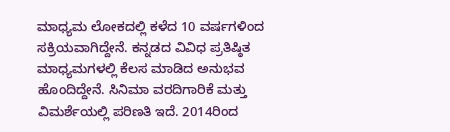ಮಾಧ್ಯಮ ಲೋಕದಲ್ಲಿ ಕಳೆದ 10 ವರ್ಷಗಳಿಂದ ಸಕ್ರಿಯವಾಗಿದ್ದೇನೆ. ಕನ್ನಡದ ವಿವಿಧ ಪ್ರತಿಷ್ಠಿತ ಮಾಧ್ಯಮಗಳಲ್ಲಿ ಕೆಲಸ ಮಾಡಿದ ಅನುಭವ ಹೊಂದಿದ್ದೇನೆ. ಸಿನಿಮಾ ವರದಿಗಾರಿಕೆ ಮತ್ತು ವಿಮರ್ಶೆಯಲ್ಲಿ ಪರಿಣತಿ ಇದೆ. 2014ರಿಂದ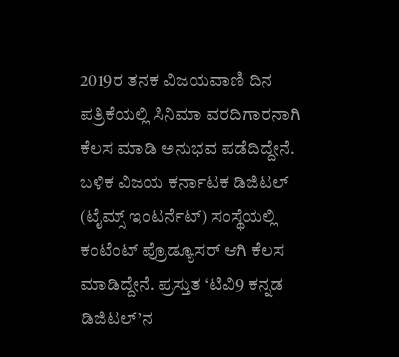2019ರ ತನಕ ವಿಜಯವಾಣಿ ದಿನ ಪತ್ರಿಕೆಯಲ್ಲಿ ಸಿನಿಮಾ ವರದಿಗಾರನಾಗಿ ಕೆಲಸ ಮಾಡಿ ಅನುಭವ ಪಡೆದಿದ್ದೇನೆ. ಬಳಿಕ ವಿಜಯ ಕರ್ನಾಟಕ ಡಿಜಿಟಲ್ (ಟೈಮ್ಸ್ ಇಂಟರ್ನೆಟ್) ಸಂಸ್ಥೆಯಲ್ಲಿ ಕಂಟೆಂಟ್ ಪ್ರೊಡ್ಯೂಸರ್ ಆಗಿ ಕೆಲಸ ಮಾಡಿದ್ದೇನೆ. ಪ್ರಸ್ತುತ ‘ಟಿವಿ9 ಕನ್ನಡ ಡಿಜಿಟಲ್’ನ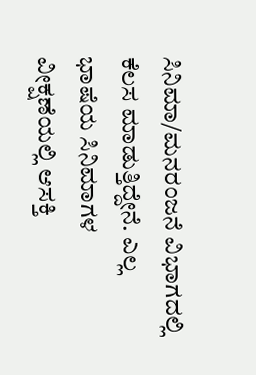ಸಿನಿಮಾ/ಮನರಂಜನೆ ವಿಭಾಗದಲ್ಲಿ ಕೆಲಸ ಮಾಡುತ್ತಿದ್ದೇನೆ. ಎಲ್ಲ ಭಾಷೆಯ ಸಿನಿಮಾಗಳ ವೀಕ್ಷಣೆಯಲ್ಲಿ ಆಸಕ್ತಿ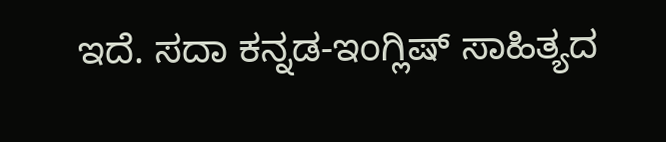ಇದೆ. ಸದಾ ಕನ್ನಡ-ಇಂಗ್ಲಿಷ್ ಸಾಹಿತ್ಯದ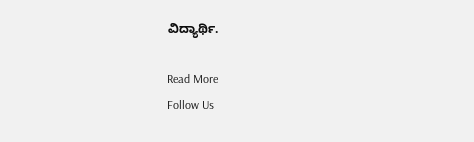ವಿದ್ಯಾರ್ಥಿ.

Read More
Follow Us